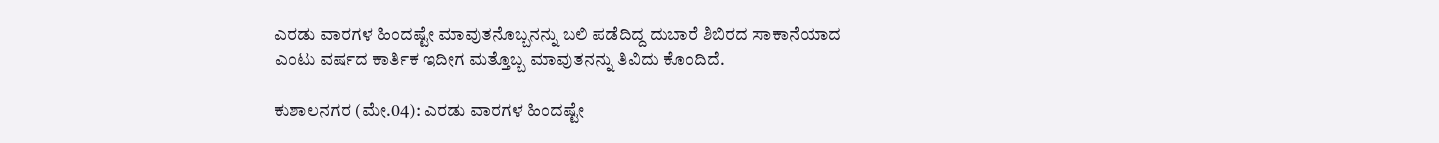ಎರಡು ವಾರಗಳ ಹಿಂದಷ್ಟೇ ಮಾವುತನೊಬ್ಬನನ್ನು ಬಲಿ ಪಡೆದಿದ್ದ ದುಬಾರೆ ಶಿಬಿರದ ಸಾಕಾನೆಯಾದ ಎಂಟು ವರ್ಷದ ಕಾರ್ತಿಕ ಇದೀಗ ಮತ್ತೊಬ್ಬ ಮಾವುತನನ್ನು ತಿವಿದು ಕೊಂದಿದೆ.

ಕುಶಾಲನಗರ (ಮೇ.04): ಎರಡು ವಾರಗಳ ಹಿಂದಷ್ಟೇ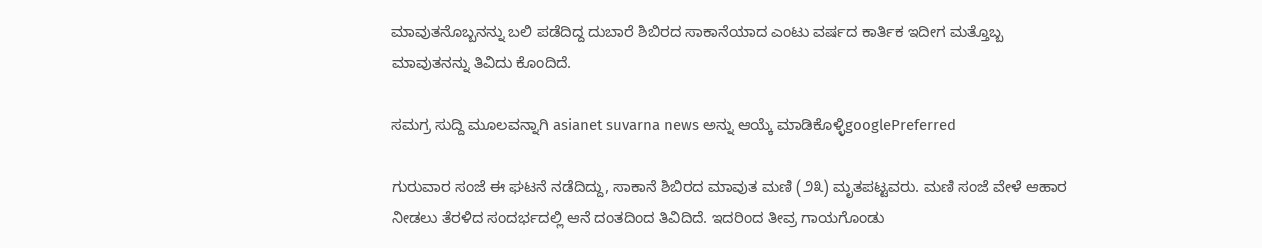ಮಾವುತನೊಬ್ಬನನ್ನು ಬಲಿ ಪಡೆದಿದ್ದ ದುಬಾರೆ ಶಿಬಿರದ ಸಾಕಾನೆಯಾದ ಎಂಟು ವರ್ಷದ ಕಾರ್ತಿಕ ಇದೀಗ ಮತ್ತೊಬ್ಬ ಮಾವುತನನ್ನು ತಿವಿದು ಕೊಂದಿದೆ.

ಸಮಗ್ರ ಸುದ್ದಿ ಮೂಲವನ್ನಾಗಿ asianet suvarna news ಅನ್ನು ಆಯ್ಕೆ ಮಾಡಿಕೊಳ್ಳಿgooglePreferred

ಗುರುವಾರ ಸಂಜೆ ಈ ಘಟನೆ ನಡೆದಿದ್ದು, ಸಾಕಾನೆ ಶಿಬಿರದ ಮಾವುತ ಮಣಿ (೨೩) ಮೃತಪಟ್ಟವರು. ಮಣಿ ಸಂಜೆ ವೇಳೆ ಆಹಾರ ನೀಡಲು ತೆರಳಿದ ಸಂದರ್ಭದಲ್ಲಿ ಆನೆ ದಂತದಿಂದ ತಿವಿದಿದೆ. ಇದರಿಂದ ತೀವ್ರ ಗಾಯಗೊಂಡು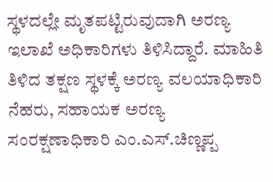ಸ್ಥಳದಲ್ಲೇ ಮೃತಪಟ್ಟಿರುವುದಾಗಿ ಅರಣ್ಯ ಇಲಾಖೆ ಅಧಿಕಾರಿಗಳು ತಿಳಿಸಿದ್ದಾರೆ. ಮಾಹಿತಿ ತಿಳಿದ ತಕ್ಷಣ ಸ್ಥಳಕ್ಕೆ ಅರಣ್ಯ ವಲಯಾಧಿಕಾರಿ ನೆಹರು, ಸಹಾಯಕ ಅರಣ್ಯ ಸಂರಕ್ಷಣಾಧಿಕಾರಿ ಎಂ.ಎಸ್.ಚಿಣ್ಣಪ್ಪ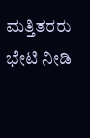ಮತ್ತಿತರರು ಭೇಟಿ ನೀಡಿ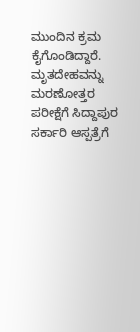ಮುಂದಿನ ಕ್ರಮ ಕೈಗೊಂಡಿದ್ದಾರೆ. ಮೃತದೇಹವನ್ನು ಮರಣೋತ್ತರ ಪರೀಕ್ಷೆಗೆ ಸಿದ್ದಾಪುರ ಸರ್ಕಾರಿ ಆಸ್ಪತ್ರೆಗೆ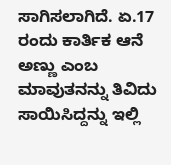ಸಾಗಿಸಲಾಗಿದೆ. ಏ.17 ರಂದು ಕಾರ್ತಿಕ ಆನೆ ಅಣ್ಣು ಎಂಬ ಮಾವುತನನ್ನು ತಿವಿದು ಸಾಯಿಸಿದ್ದನ್ನು ಇಲ್ಲಿ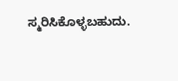ಸ್ಮರಿಸಿಕೊಳ್ಳಬಹುದು.